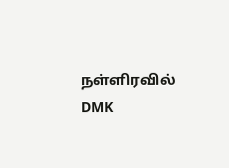நள்ளிரவில் DMK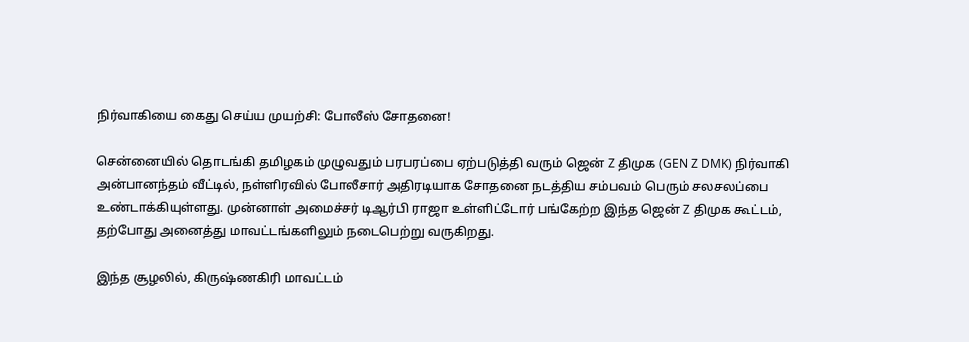நிர்வாகியை கைது செய்ய முயற்சி: போலீஸ் சோதனை!

சென்னையில் தொடங்கி தமிழகம் முழுவதும் பரபரப்பை ஏற்படுத்தி வரும் ஜென் Z திமுக (GEN Z DMK) நிர்வாகி அன்பானந்தம் வீட்டில், நள்ளிரவில் போலீசார் அதிரடியாக சோதனை நடத்திய சம்பவம் பெரும் சலசலப்பை உண்டாக்கியுள்ளது. முன்னாள் அமைச்சர் டிஆர்பி ராஜா உள்ளிட்டோர் பங்கேற்ற இந்த ஜென் Z திமுக கூட்டம், தற்போது அனைத்து மாவட்டங்களிலும் நடைபெற்று வருகிறது.

இந்த சூழலில், கிருஷ்ணகிரி மாவட்டம்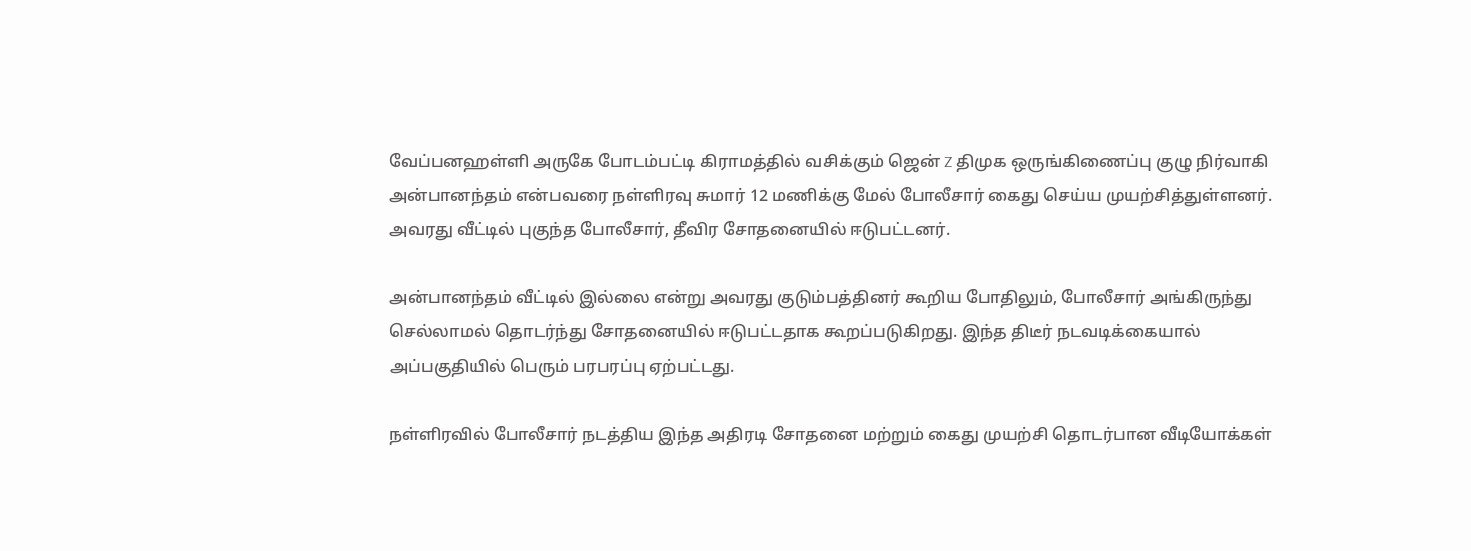வேப்பனஹள்ளி அருகே போடம்பட்டி கிராமத்தில் வசிக்கும் ஜென் Z திமுக ஒருங்கிணைப்பு குழு நிர்வாகி அன்பானந்தம் என்பவரை நள்ளிரவு சுமார் 12 மணிக்கு மேல் போலீசார் கைது செய்ய முயற்சித்துள்ளனர். அவரது வீட்டில் புகுந்த போலீசார், தீவிர சோதனையில் ஈடுபட்டனர்.

அன்பானந்தம் வீட்டில் இல்லை என்று அவரது குடும்பத்தினர் கூறிய போதிலும், போலீசார் அங்கிருந்து செல்லாமல் தொடர்ந்து சோதனையில் ஈடுபட்டதாக கூறப்படுகிறது. இந்த திடீர் நடவடிக்கையால் அப்பகுதியில் பெரும் பரபரப்பு ஏற்பட்டது.

நள்ளிரவில் போலீசார் நடத்திய இந்த அதிரடி சோதனை மற்றும் கைது முயற்சி தொடர்பான வீடியோக்கள்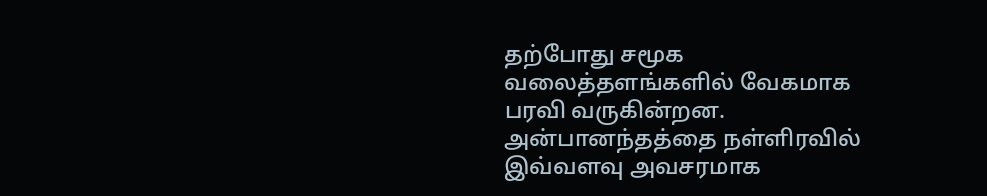தற்போது சமூக வலைத்தளங்களில் வேகமாக பரவி வருகின்றன. அன்பானந்தத்தை நள்ளிரவில் இவ்வளவு அவசரமாக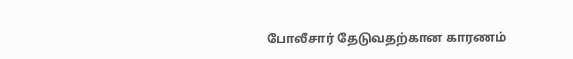போலீசார் தேடுவதற்கான காரணம்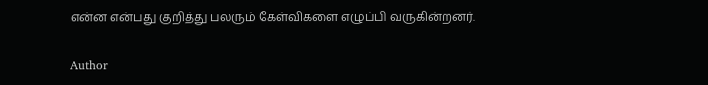என்ன என்பது குறித்து பலரும் கேள்விகளை எழுப்பி வருகின்றனர்.

Author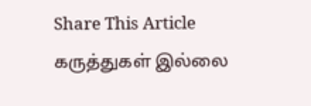Share This Article
கருத்துகள் இல்லை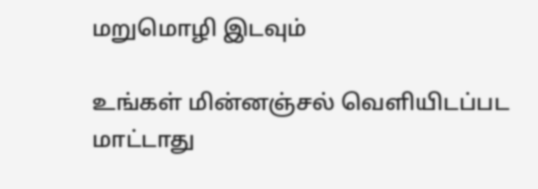மறுமொழி இடவும்

உங்கள் மின்னஞ்சல் வெளியிடப்பட மாட்டாது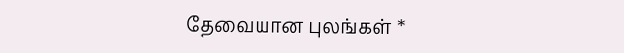தேவையான புலங்கள் *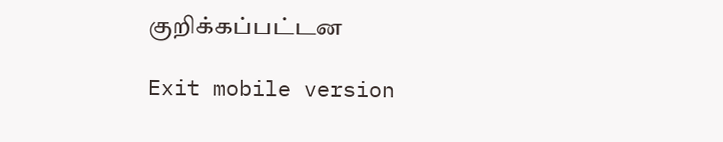குறிக்கப்பட்டன

Exit mobile version